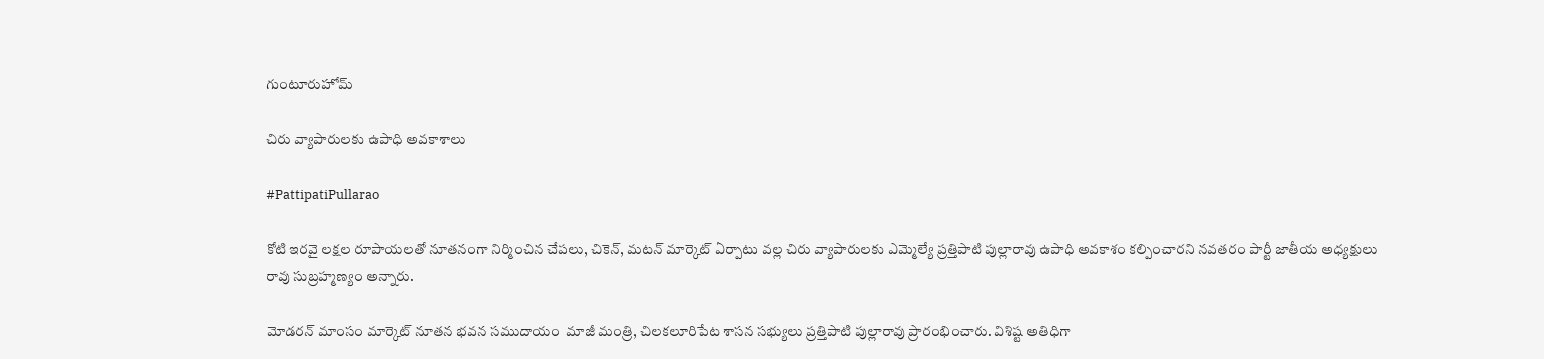గుంటూరుహోమ్

చిరు వ్యాపారులకు ఉపాధి అవకాశాలు

#PattipatiPullarao

కోటి ఇరవై లక్షల రూపాయలతో నూతనంగా నిర్మించిన చేపలు, చికెన్, మటన్ మార్కెట్ ఏర్పాటు వల్ల చిరు వ్యాపారులకు ఎమ్మెల్యే ప్రత్తిపాటి పుల్లారావు ఉపాధి అవకాశం కల్పించారని నవతరం పార్టీ జాతీయ అధ్యక్షులు రావు సుబ్రహ్మణ్యం అన్నారు.

మోడరన్ మాంసం మార్కెట్ నూతన భవన సముదాయం  మాజీ మంత్రి, చిలకలూరిపేట శాసన సభ్యులు ప్రత్తిపాటి పుల్లారావు ప్రారంభించారు. విశిష్ట అతిధిగా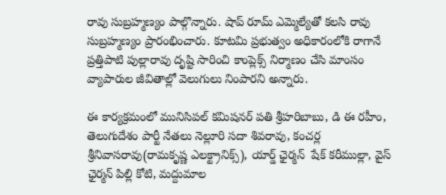రావు సుబ్రహ్మణ్యం పాల్గొన్నారు. షాప్ రూమ్ ఎమ్మెల్యేతో కలసి రావు సుబ్రహ్మణ్యం ప్రారంభించారు. కూటమి ప్రభుత్వం అధికారంలోకి రాగానే ప్రత్తిపాటి పుల్లారావు దృష్టి సారించి కాంప్లెక్స్ నిర్మాణం చేసి మాంసం వ్యాపారుల జీవితాల్లో వెలుగులు నింపారని అన్నారు.

ఈ కార్యక్రమంలో మునిసిపల్ కమిషనర్ పతి శ్రీహరిబాబు, డి ఈ రహీం, తెలుగుదేశం పార్టీ నేతలు నెల్లూరి సదా శివరావు, కంచర్ల శ్రీనివాసరావు(రామకృష్ణ ఎలక్ట్రానిక్స్), యార్డ్ ఛైర్మన్  షేక్ కరీముల్లా, వైస్ ఛైర్మన్ పిల్లి కోటి, మద్దుమాల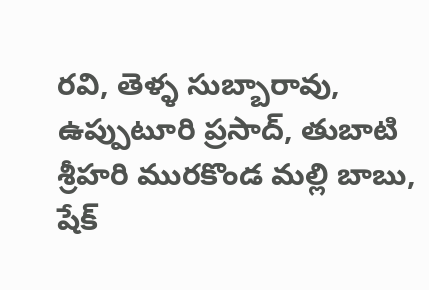రవి, తెళ్ళ సుబ్బారావు, ఉప్పుటూరి ప్రసాద్, తుబాటి శ్రీహరి మురకొండ మల్లి బాబు, షేక్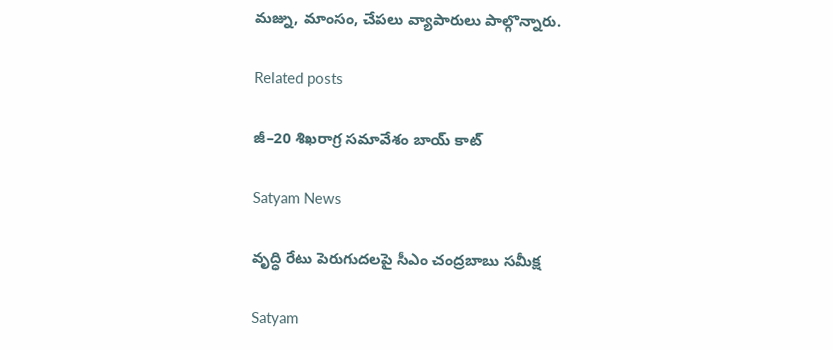మజ్ను, మాంసం, చేపలు వ్యాపారులు పాల్గొన్నారు.

Related posts

జీ–20 శిఖరాగ్ర సమావేశం బాయ్ కాట్

Satyam News

వృద్ధి రేటు పెరుగుదలపై సీఎం చంద్రబాబు సమీక్ష

Satyam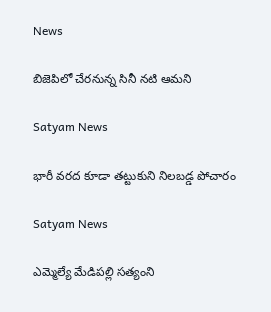News

బిజెపిలో చేరనున్న సినీ నటి ఆమని

Satyam News

భారీ వరద కూడా తట్టుకుని నిలబడ్డ పోచారం

Satyam News

ఎమ్మెల్యే మేడిపల్లి సత్యంని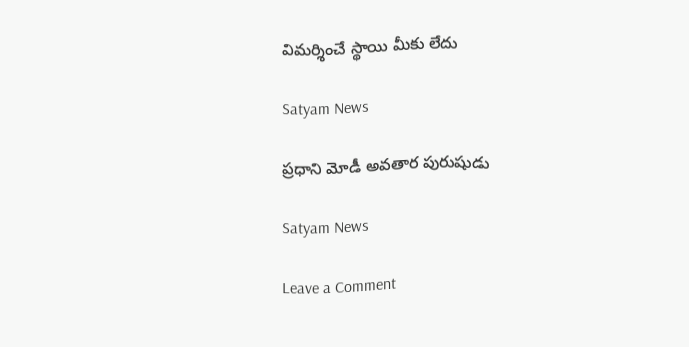విమర్శించే స్థాయి మీకు లేదు

Satyam News

ప్రధాని మోడీ అవతార పురుషుడు

Satyam News

Leave a Comment